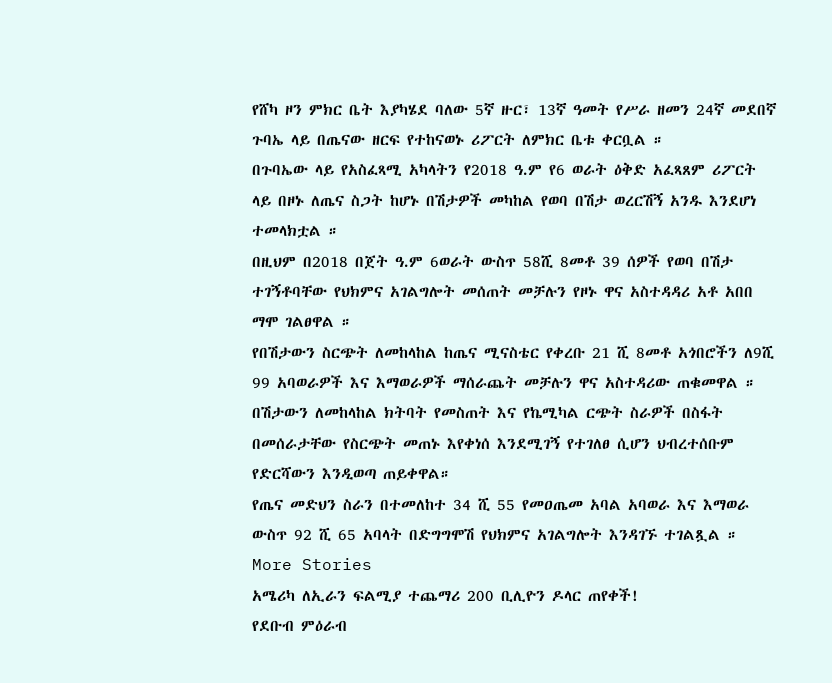የሸካ ዞን ምክር ቤት እያካሄደ ባለው 5ኛ ዙር፣ 13ኛ ዓመት የሥራ ዘመን 24ኛ መደበኛ ጉባኤ ላይ በጤናው ዘርፍ የተከናወኑ ሪፖርት ለምክር ቤቱ ቀርቧል ።
በጉባኤው ላይ የአስፈጻሚ አካላትን የ2018 ዓ.ም የ6 ወራት ዕቅድ አፈጻጸም ሪፖርት ላይ በዞኑ ለጤና ስጋት ከሆኑ በሽታዎች መካከል የወባ በሽታ ወረርሽኝ አንዱ እንደሆነ ተመላክቷል ።
በዚህም በ2018 በጀት ዓ.ም 6ወራት ውስጥ 58ሺ 8መቶ 39 ሰዎች የወባ በሽታ ተገኝቶባቸው የህክምና አገልግሎት መሰጠት መቻሉን የዞኑ ዋና አስተዳዳሪ አቶ አበበ ማሞ ገልፀዋል ።
የበሽታውን ስርጭት ለመከላከል ከጤና ሚናስቴር የቀረቡ 21 ሺ 8መቶ አጎበሮችን ለ9ሺ 99 አባወራዎች እና እማወራዎች ማሰራጨት መቻሉን ዋና አስተዳሪው ጠቁመዋል ።
በሽታውን ለመከላከል ክትባት የመስጠት እና የኬሚካል ርጭት ስራዎች በስፋት በመሰራታቸው የስርጭት መጠኑ እየቀነሰ እንደሚገኝ የተገለፀ ሲሆን ህብረተሰቡም የድርሻውን እንዲወጣ ጠይቀዋል።
የጤና መድህን ስራን በተመለከተ 34 ሺ 55 የመዐጤመ አባል አባወራ እና እማወራ ውስጥ 92 ሺ 65 አባላት በድግግሞሽ የህክምና አገልግሎት እንዳገኙ ተገልጿል ።
More Stories
አሜሪካ ለኢራን ፍልሚያ ተጨማሪ 200 ቢሊዮን ዶላር ጠየቀች!
የደቡብ ምዕራብ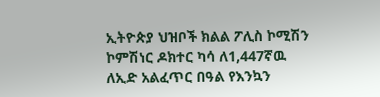ኢትዮጵያ ህዝቦች ክልል ፖሊስ ኮሚሽን ኮምሽነር ዶክተር ካሳ ለ1,447ኛዉ ለኢድ አልፈጥር በዓል የእንኳን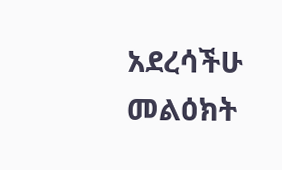አደረሳችሁ መልዕክት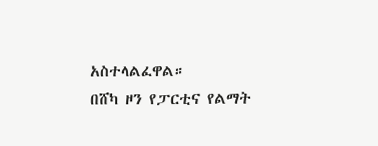አስተላልፈዋል።
በሸካ ዞን የፓርቲና የልማት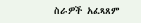ስራዎች አፈጻጸም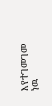እየተገመገመ ነዉ